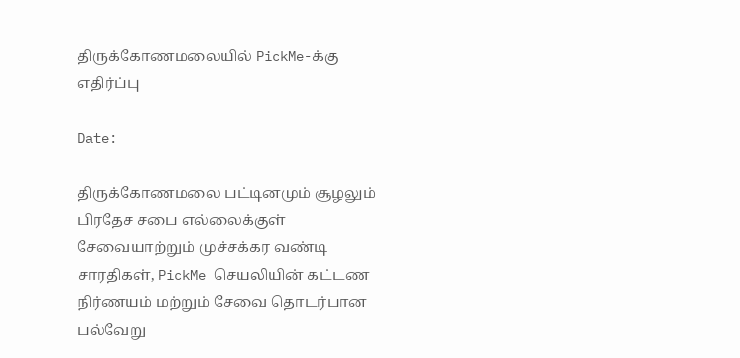திருக்கோணமலையில் PickMe-க்கு எதிர்ப்பு

Date:

திருக்கோணமலை பட்டினமும் சூழலும் பிரதேச சபை எல்லைக்குள் சேவையாற்றும் முச்சக்கர வண்டி சாரதிகள், PickMe செயலியின் கட்டண நிர்ணயம் மற்றும் சேவை தொடர்பான பல்வேறு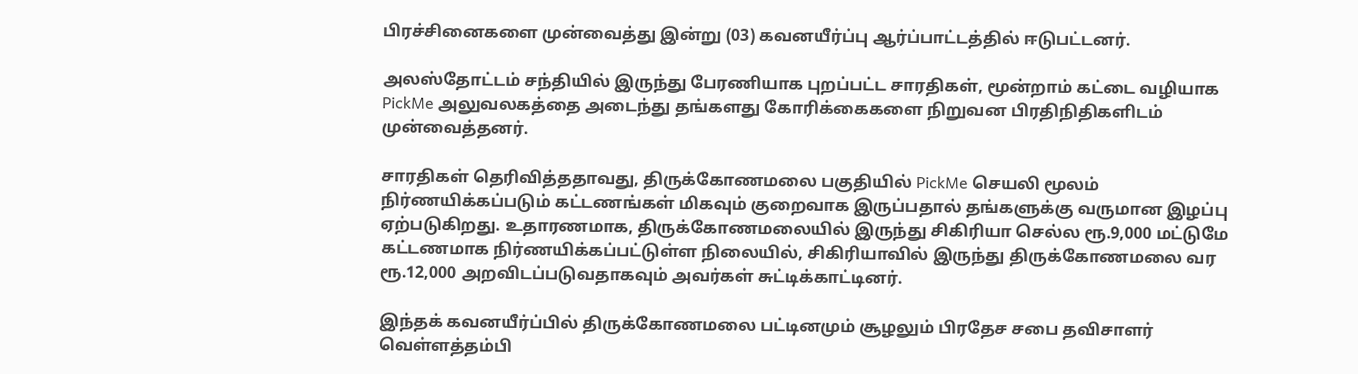பிரச்சினைகளை முன்வைத்து இன்று (03) கவனயீர்ப்பு ஆர்ப்பாட்டத்தில் ஈடுபட்டனர்.

அலஸ்தோட்டம் சந்தியில் இருந்து பேரணியாக புறப்பட்ட சாரதிகள், மூன்றாம் கட்டை வழியாக PickMe அலுவலகத்தை அடைந்து தங்களது கோரிக்கைகளை நிறுவன பிரதிநிதிகளிடம் முன்வைத்தனர்.

சாரதிகள் தெரிவித்ததாவது, திருக்கோணமலை பகுதியில் PickMe செயலி மூலம் நிர்ணயிக்கப்படும் கட்டணங்கள் மிகவும் குறைவாக இருப்பதால் தங்களுக்கு வருமான இழப்பு ஏற்படுகிறது. உதாரணமாக, திருக்கோணமலையில் இருந்து சிகிரியா செல்ல ரூ.9,000 மட்டுமே கட்டணமாக நிர்ணயிக்கப்பட்டுள்ள நிலையில், சிகிரியாவில் இருந்து திருக்கோணமலை வர ரூ.12,000 அறவிடப்படுவதாகவும் அவர்கள் சுட்டிக்காட்டினர்.

இந்தக் கவனயீர்ப்பில் திருக்கோணமலை பட்டினமும் சூழலும் பிரதேச சபை தவிசாளர் வெள்ளத்தம்பி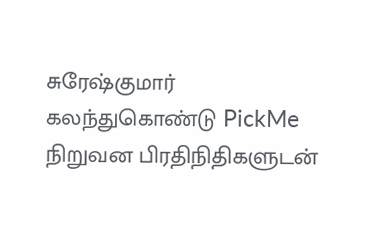சுரேஷ்குமார் கலந்துகொண்டு PickMe நிறுவன பிரதிநிதிகளுடன்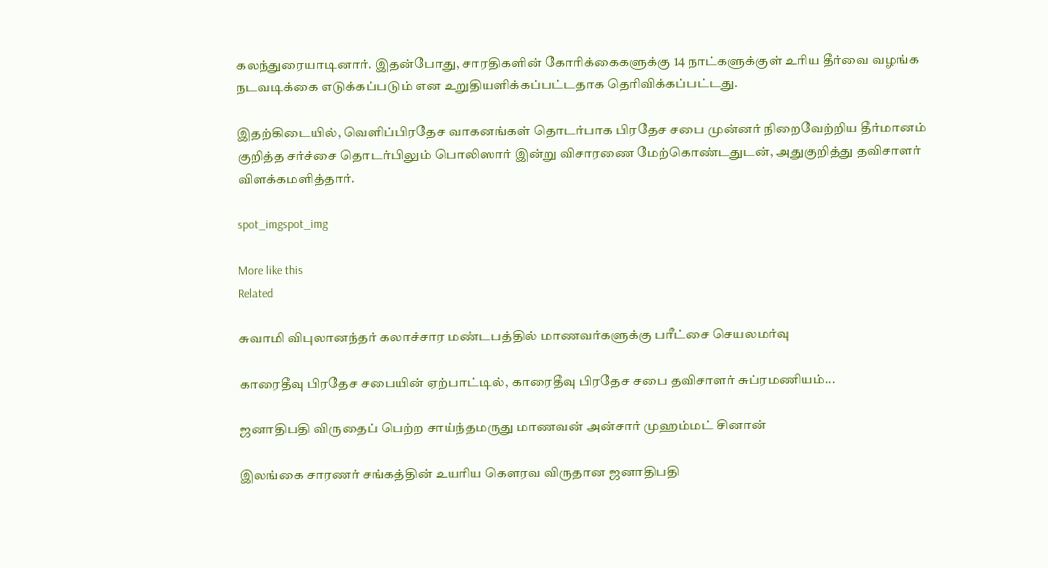கலந்துரையாடினார். இதன்போது, சாரதிகளின் கோரிக்கைகளுக்கு 14 நாட்களுக்குள் உரிய தீர்வை வழங்க நடவடிக்கை எடுக்கப்படும் என உறுதியளிக்கப்பட்டதாக தெரிவிக்கப்பட்டது.

இதற்கிடையில், வெளிப்பிரதேச வாகனங்கள் தொடர்பாக பிரதேச சபை முன்னர் நிறைவேற்றிய தீர்மானம் குறித்த சர்ச்சை தொடர்பிலும் பொலிஸார் இன்று விசாரணை மேற்கொண்டதுடன், அதுகுறித்து தவிசாளர் விளக்கமளித்தார்.

spot_imgspot_img

More like this
Related

சுவாமி விபுலானந்தர் கலாச்சார மண்டபத்தில் மாணவர்களுக்கு பரீட்சை செயலமர்வு

காரைதீவு பிரதேச சபையின் ஏற்பாட்டில், காரைதீவு பிரதேச சபை தவிசாளர் சுப்ரமணியம்...

ஜனாதிபதி விருதைப் பெற்ற சாய்ந்தமருது மாணவன் அன்சார் முஹம்மட் சினான்

இலங்கை சாரணர் சங்கத்தின் உயரிய கௌரவ விருதான ஜனாதிபதி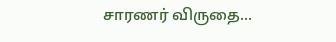சாரணர் விருதை...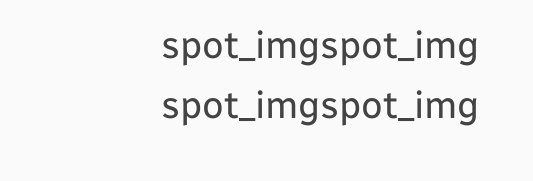spot_imgspot_img
spot_imgspot_img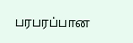பரபரப்பான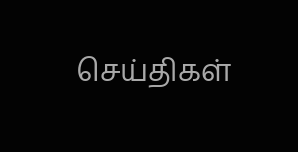செய்திகள்